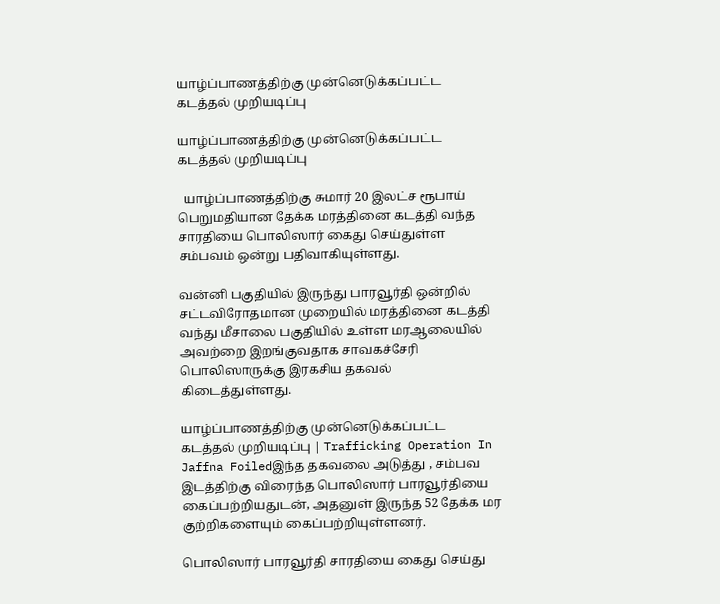யாழ்ப்பாணத்திற்கு முன்னெடுக்கப்பட்ட கடத்தல் முறியடிப்பு

யாழ்ப்பாணத்திற்கு முன்னெடுக்கப்பட்ட கடத்தல் முறியடிப்பு

  யாழ்ப்பாணத்திற்கு சுமார் 20 இலட்ச ரூபாய் பெறுமதியான தேக்க மரத்தினை கடத்தி வந்த சாரதியை பொலிஸார் கைது செய்துள்ள சம்பவம் ஒன்று பதிவாகியுள்ளது.

வன்னி பகுதியில் இருந்து பாரவூர்தி ஒன்றில் சட்டவிரோதமான முறையில் மரத்தினை கடத்தி வந்து மீசாலை பகுதியில் உள்ள மரஆலையில் அவற்றை இறங்குவதாக சாவகச்சேரி பொலிஸாருக்கு இரகசிய தகவல் கிடைத்துள்ளது.

யாழ்ப்பாணத்திற்கு முன்னெடுக்கப்பட்ட கடத்தல் முறியடிப்பு | Trafficking Operation In Jaffna Foiledஇந்த தகவலை அடுத்து , சம்பவ இடத்திற்கு விரைந்த பொலிஸார் பாரவூர்தியை கைப்பற்றியதுடன், அதனுள் இருந்த 52 தேக்க மர குற்றிகளையும் கைப்பற்றியுள்ளனர்.

பொலிஸார் பாரவூர்தி சாரதியை கைது செய்து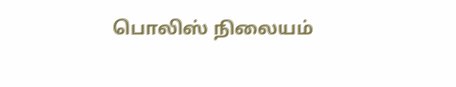பொலிஸ் நிலையம்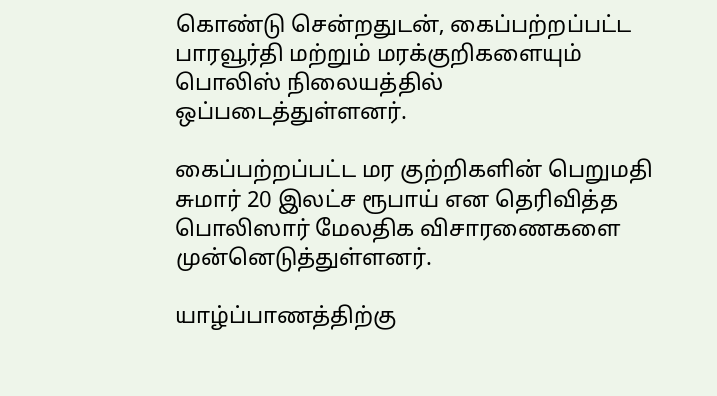கொண்டு சென்றதுடன், கைப்பற்றப்பட்ட பாரவூர்தி மற்றும் மரக்குறிகளையும் பொலிஸ் நிலையத்தில் ஒப்படைத்துள்ளனர்.

கைப்பற்றப்பட்ட மர குற்றிகளின் பெறுமதி சுமார் 20 இலட்ச ரூபாய் என தெரிவித்த பொலிஸார் மேலதிக விசாரணைகளை முன்னெடுத்துள்ளனர்.

யாழ்ப்பாணத்திற்கு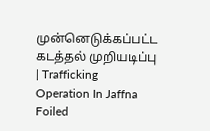முன்னெடுக்கப்பட்ட கடத்தல் முறியடிப்பு | Trafficking Operation In Jaffna Foiled